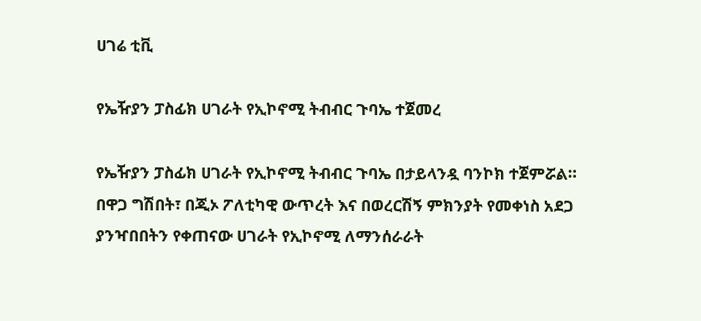ሀገሬ ቲቪ

የኤዥያን ፓስፊክ ሀገራት የኢኮኖሚ ትብብር ጉባኤ ተጀመረ

የኤዥያን ፓስፊክ ሀገራት የኢኮኖሚ ትብብር ጉባኤ በታይላንዷ ባንኮክ ተጀምሯል። በዋጋ ግሽበት፣ በጂኦ ፖለቲካዊ ውጥረት እና በወረርሽኝ ምክንያት የመቀነስ አደጋ ያንዣበበትን የቀጠናው ሀገራት የኢኮኖሚ ለማንሰራራት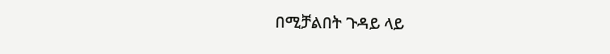በሚቻልበት ጉዳይ ላይ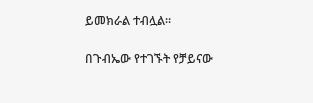ይመክራል ተብሏል።

በጉብኤው የተገኙት የቻይናው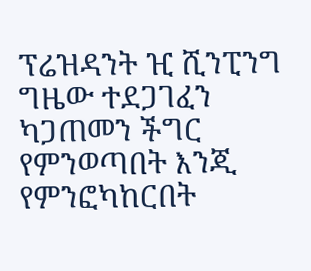ፕሬዝዳንት ዢ ሺንፒንግ ግዜው ተደጋገፈን ካጋጠመን ችግር የምንወጣበት እንጂ የምንፎካከርበት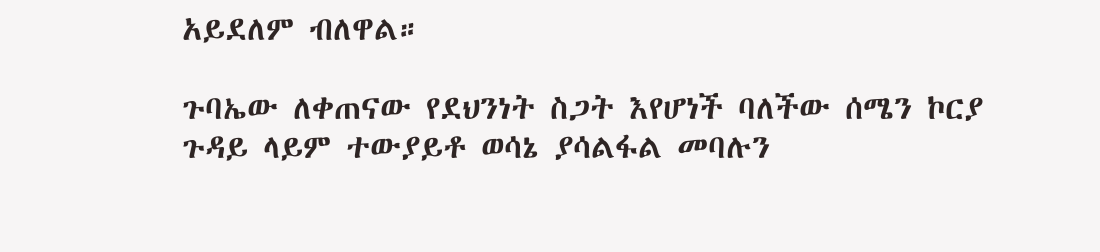አይደለም ብለዋል።

ጉባኤው ለቀጠናው የደህንነት ስጋት እየሆነች ባለችው ሰሜን ኮርያ ጉዳይ ላይም ተውያይቶ ወሳኔ ያሳልፋል መባሉን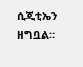ሲጂቲኤን ዘግቧል።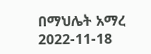በማህሌት አማረ
2022-11-18